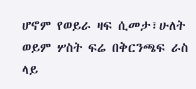ሆኖም የወይራ ዛፍ ሲመታ፣ሁለት ወይም ሦስት ፍሬ በቅርንጫፍ ራስ ላይ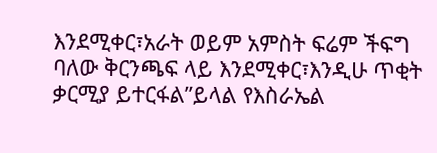እንደሚቀር፣አራት ወይም አምስት ፍሬም ችፍግ ባለው ቅርንጫፍ ላይ እንደሚቀር፣እንዲሁ ጥቂት ቃርሚያ ይተርፋል”ይላል የእስራኤል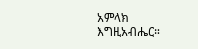አምላክ እግዚአብሔር።